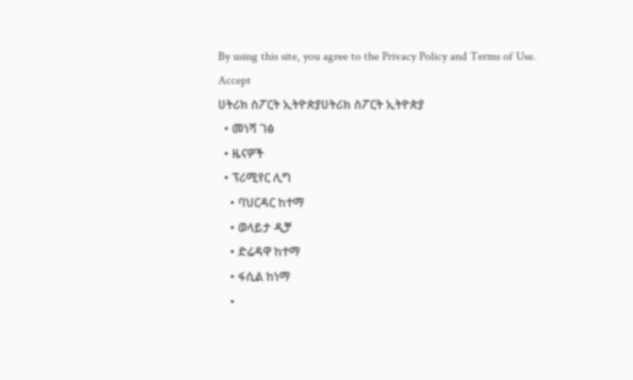By using this site, you agree to the Privacy Policy and Terms of Use.
Accept
ሀትሪክ ስፖርት ኢትዮጵያሀትሪክ ስፖርት ኢትዮጵያ
  • መነሻ ገፅ
  • ዜናዎች
  • ፕሪሚየር ሊግ
    • ባህርዳር ከተማ
    • ወላይታ ዲቻ
    • ድሬዳዋ ከተማ
    • ፋሲል ከነማ
    •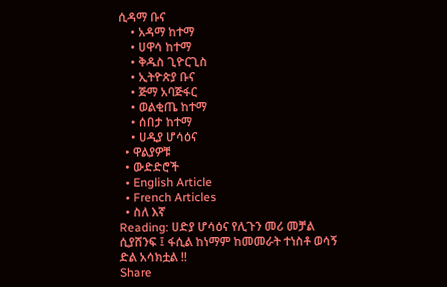ሲዳማ ቡና
    • አዳማ ከተማ
    • ሀዋሳ ከተማ
    • ቅዱስ ጊዮርጊስ
    • ኢትዮጵያ ቡና
    • ጅማ አባጅፋር
    • ወልቂጤ ከተማ
    • ሰበታ ከተማ
    • ሀዲያ ሆሳዕና
  • ዋልያዎቹ
  • ውድድሮች
  • English Article
  • French Articles
  • ስለ እኛ
Reading: ሀድያ ሆሳዕና የሊጉን መሪ መቻል ሲያሸንፍ ፤ ፋሲል ከነማም ከመመራት ተነስቶ ወሳኝ ድል አሳክቷል !!
Share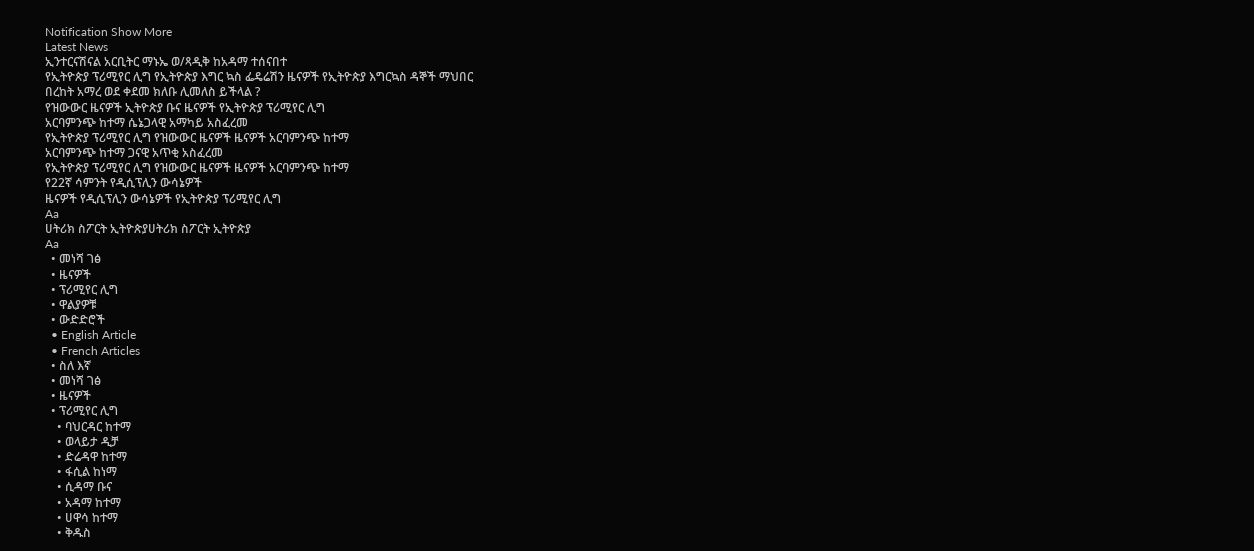Notification Show More
Latest News
ኢንተርናሽናል አርቢትር ማኑኤ ወ/ጻዲቅ ከአዳማ ተሰናበተ
የኢትዮጵያ ፕሪሚየር ሊግ የኢትዮጵያ እግር ኳስ ፌዴሬሽን ዜናዎች የኢትዮጵያ እግርኳስ ዳኞች ማህበር
በረከት አማረ ወደ ቀደመ ክለቡ ሊመለስ ይችላል ?
የዝውውር ዜናዎች ኢትዮጵያ ቡና ዜናዎች የኢትዮጵያ ፕሪሚየር ሊግ
አርባምንጭ ከተማ ሴኔጋላዊ አማካይ አስፈረመ
የኢትዮጵያ ፕሪሚየር ሊግ የዝውውር ዜናዎች ዜናዎች አርባምንጭ ከተማ
አርባምንጭ ከተማ ጋናዊ አጥቂ አስፈረመ
የኢትዮጵያ ፕሪሚየር ሊግ የዝውውር ዜናዎች ዜናዎች አርባምንጭ ከተማ
የ22ኛ ሳምንት የዲሲፕሊን ውሳኔዎች
ዜናዎች የዲሲፕሊን ውሳኔዎች የኢትዮጵያ ፕሪሚየር ሊግ
Aa
ሀትሪክ ስፖርት ኢትዮጵያሀትሪክ ስፖርት ኢትዮጵያ
Aa
  • መነሻ ገፅ
  • ዜናዎች
  • ፕሪሚየር ሊግ
  • ዋልያዎቹ
  • ውድድሮች
  • English Article
  • French Articles
  • ስለ እኛ
  • መነሻ ገፅ
  • ዜናዎች
  • ፕሪሚየር ሊግ
    • ባህርዳር ከተማ
    • ወላይታ ዲቻ
    • ድሬዳዋ ከተማ
    • ፋሲል ከነማ
    • ሲዳማ ቡና
    • አዳማ ከተማ
    • ሀዋሳ ከተማ
    • ቅዱስ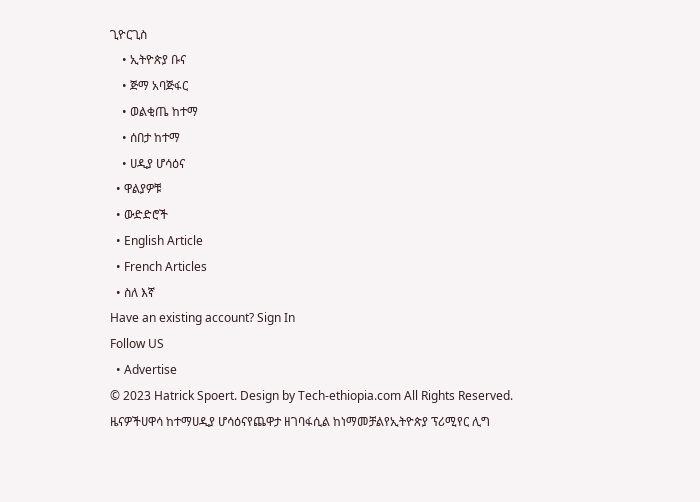ጊዮርጊስ
    • ኢትዮጵያ ቡና
    • ጅማ አባጅፋር
    • ወልቂጤ ከተማ
    • ሰበታ ከተማ
    • ሀዲያ ሆሳዕና
  • ዋልያዎቹ
  • ውድድሮች
  • English Article
  • French Articles
  • ስለ እኛ
Have an existing account? Sign In
Follow US
  • Advertise
© 2023 Hatrick Spoert. Design by Tech-ethiopia.com All Rights Reserved.
ዜናዎችሀዋሳ ከተማሀዲያ ሆሳዕናየጨዋታ ዘገባፋሲል ከነማመቻልየኢትዮጵያ ፕሪሚየር ሊግ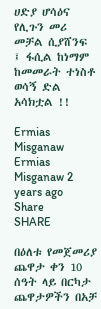ሀድያ ሆሳዕና የሊጉን መሪ መቻል ሲያሸንፍ ፤ ፋሲል ከነማም ከመመራት ተነስቶ ወሳኝ ድል አሳክቷል !!

Ermias Misganaw
Ermias Misganaw 2 years ago
Share
SHARE

በዕለቱ የመጀመሪያ ጨዋታ ቀን 10 ሰዓት ላይ በርካታ ጨዋታዎችን በአቻ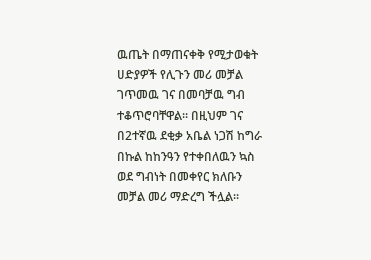ዉጤት በማጠናቀቅ የሚታወቁት ሀድያዎች የሊጉን መሪ መቻል ገጥመዉ ገና በመባቻዉ ግብ ተቆጥሮባቸዋል። በዚህም ገና በ2ተኛዉ ደቂቃ አቤል ነጋሽ ከግራ በኩል ከከንዓን የተቀበለዉን ኳስ ወደ ግብነት በመቀየር ክለቡን መቻል መሪ ማድረግ ችሏል።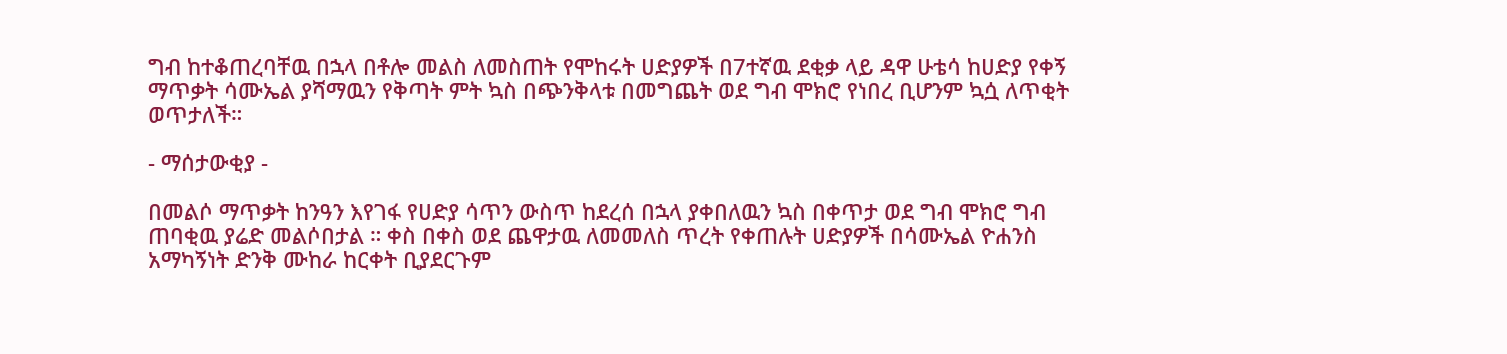ግብ ከተቆጠረባቸዉ በኋላ በቶሎ መልስ ለመስጠት የሞከሩት ሀድያዎች በ7ተኛዉ ደቂቃ ላይ ዳዋ ሁቴሳ ከሀድያ የቀኝ ማጥቃት ሳሙኤል ያሻማዉን የቅጣት ምት ኳስ በጭንቅላቱ በመግጨት ወደ ግብ ሞክሮ የነበረ ቢሆንም ኳሷ ለጥቂት ወጥታለች።

- ማሰታውቂያ -

በመልሶ ማጥቃት ከንዓን እየገፋ የሀድያ ሳጥን ውስጥ ከደረሰ በኋላ ያቀበለዉን ኳስ በቀጥታ ወደ ግብ ሞክሮ ግብ ጠባቂዉ ያሬድ መልሶበታል ። ቀስ በቀስ ወደ ጨዋታዉ ለመመለስ ጥረት የቀጠሉት ሀድያዎች በሳሙኤል ዮሐንስ አማካኝነት ድንቅ ሙከራ ከርቀት ቢያደርጉም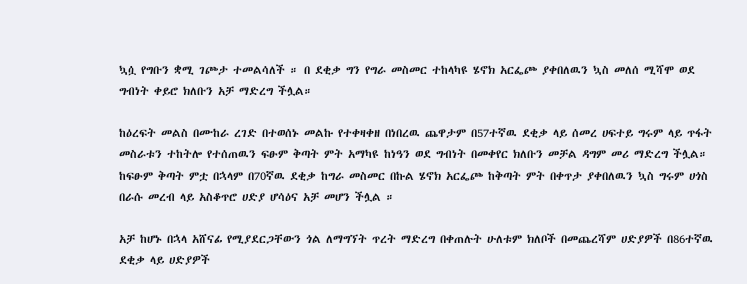ኳሷ የግቡን ቋሚ ገጮታ ተመልሳለች ። በ ደቂቃ ግን የግራ መስመር ተከላካዩ ሄኖክ አርፌጮ ያቀበለዉን ኳስ መለሰ ሚሻሞ ወደ ግብነት ቀይሮ ክለቡን አቻ ማድረግ ችሏል።

ከዕረፍት መልስ በሙከራ ረገድ በተወሰኑ መልኩ የተቀዛቀዘ በነበረዉ ጨዋታም በ57ተኛዉ ደቂቃ ላይ ሰመረ ሀፍተይ ግሩም ላይ ጥፋት መስራቱን ተከትሎ የተሰጠዉን ፍፁም ቅጣት ምት አማካዩ ከነዓን ወደ ግብነት በመቀየር ክለቡን መቻል ዳግም መሪ ማድረግ ችሏል። ከፍፁም ቅጣት ምቷ በኋላም በ70ኛዉ ደቂቃ ከግራ መስመር በኩል ሄኖክ አርፌጮ ከቅጣት ምት በቀጥታ ያቀበለዉን ኳስ ግሩም ሀጎስ በራሱ መረብ ላይ አስቆጥሮ ሀድያ ሆሳዕና አቻ መሆን ችሏል ።

አቻ ከሆኑ በኋላ አሸናፊ የሚያደርጋቸውን ጎል ለማግኘት ጥረት ማድረግ በቀጠሉት ሁለቱም ክለቦች በመጨረሻም ሀድያዎች በ86ተኛዉ ደቂቃ ላይ ሀድያዎች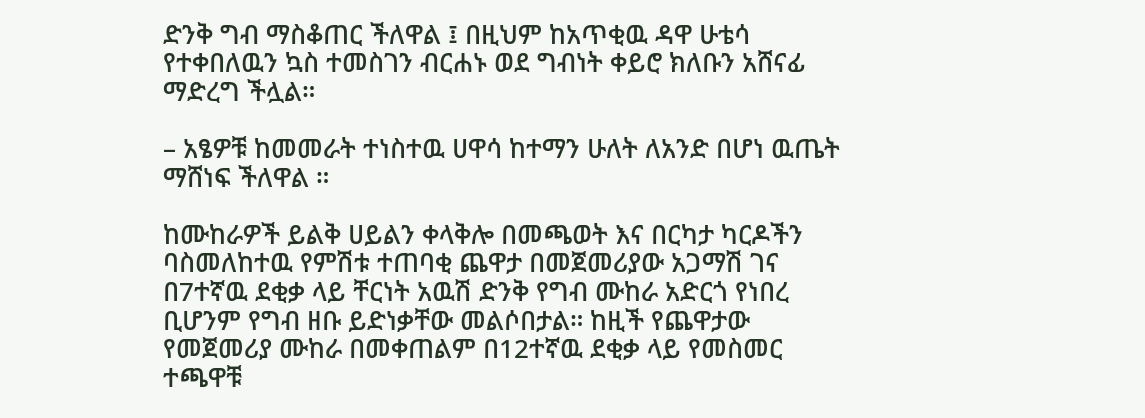ድንቅ ግብ ማስቆጠር ችለዋል ፤ በዚህም ከአጥቂዉ ዳዋ ሁቴሳ የተቀበለዉን ኳስ ተመስገን ብርሐኑ ወደ ግብነት ቀይሮ ክለቡን አሸናፊ ማድረግ ችሏል።

– አፄዎቹ ከመመራት ተነስተዉ ሀዋሳ ከተማን ሁለት ለአንድ በሆነ ዉጤት ማሸነፍ ችለዋል ።

ከሙከራዎች ይልቅ ሀይልን ቀላቅሎ በመጫወት እና በርካታ ካርዶችን ባስመለከተዉ የምሽቱ ተጠባቂ ጨዋታ በመጀመሪያው አጋማሽ ገና በ7ተኛዉ ደቂቃ ላይ ቸርነት አዉሽ ድንቅ የግብ ሙከራ አድርጎ የነበረ ቢሆንም የግብ ዘቡ ይድነቃቸው መልሶበታል። ከዚች የጨዋታው የመጀመሪያ ሙከራ በመቀጠልም በ12ተኛዉ ደቂቃ ላይ የመስመር ተጫዋቹ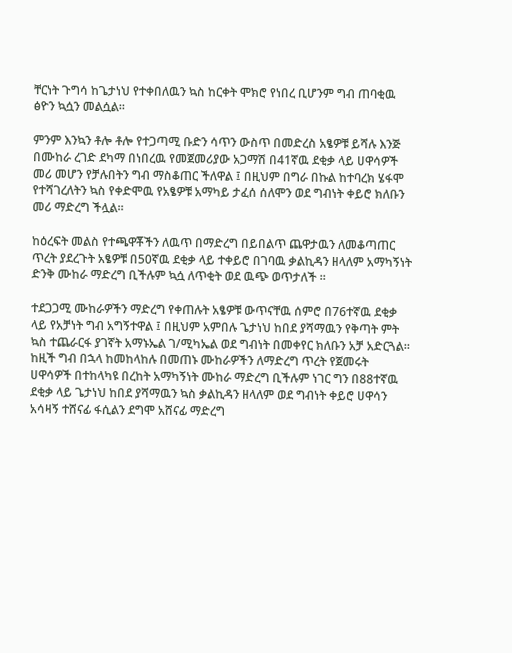ቸርነት ጉግሳ ከጌታነህ የተቀበለዉን ኳስ ከርቀት ሞክሮ የነበረ ቢሆንም ግብ ጠባቂዉ ፅዮን ኳሷን መልሷል።

ምንም እንኳን ቶሎ ቶሎ የተጋጣሚ ቡድን ሳጥን ውስጥ በመድረስ አፄዎቹ ይሻሉ እንጅ በሙከራ ረገድ ደካማ በነበረዉ የመጀመሪያው አጋማሽ በ41ኛዉ ደቂቃ ላይ ሀዋሳዎች መሪ መሆን የቻሉበትን ግብ ማስቆጠር ችለዋል ፤ በዚህም በግራ በኩል ከተባረክ ሄፋሞ የተሻገረለትን ኳስ የቀድሞዉ የአፄዎቹ አማካይ ታፈሰ ሰለሞን ወደ ግብነት ቀይሮ ክለቡን መሪ ማድረግ ችሏል።

ከዕረፍት መልስ የተጫዋቾችን ለዉጥ በማድረግ በይበልጥ ጨዋታዉን ለመቆጣጠር ጥረት ያደረጉት አፄዎቹ በ50ኛዉ ደቂቃ ላይ ተቀይሮ በገባዉ ቃልኪዳን ዘላለም አማካኝነት ድንቅ ሙከራ ማድረግ ቢችሉም ኳሷ ለጥቂት ወደ ዉጭ ወጥታለች ።

ተደጋጋሚ ሙከራዎችን ማድረግ የቀጠሉት አፄዎቹ ውጥናቸዉ ሰምሮ በ76ተኛዉ ደቂቃ ላይ የአቻነት ግብ አግኝተዋል ፤ በዚህም አምበሉ ጌታነህ ከበደ ያሻማዉን የቅጣት ምት ኳስ ተጨራርፋ ያገኛት አማኑኤል ገ/ሚካኤል ወደ ግብነት በመቀየር ክለቡን አቻ አድርጓል። ከዚች ግብ በኋላ ከመከላከሉ በመጠኑ ሙከራዎችን ለማድረግ ጥረት የጀመሩት ሀዋሳዎች በተከላካዩ በረከት አማካኝነት ሙከራ ማድረግ ቢችሉም ነገር ግን በ88ተኛዉ ደቂቃ ላይ ጌታነህ ከበደ ያሻማዉን ኳስ ቃልኪዳን ዘላለም ወደ ግብነት ቀይሮ ሀዋሳን አሳዛኝ ተሸናፊ ፋሲልን ደግሞ አሸናፊ ማድረግ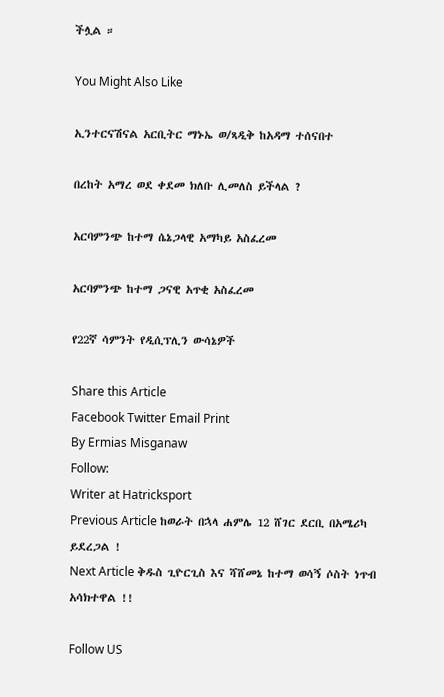ችሏል ።

You Might Also Like

ኢንተርናሽናል አርቢትር ማኑኤ ወ/ጻዲቅ ከአዳማ ተሰናበተ

በረከት አማረ ወደ ቀደመ ክለቡ ሊመለስ ይችላል ?

አርባምንጭ ከተማ ሴኔጋላዊ አማካይ አስፈረመ

አርባምንጭ ከተማ ጋናዊ አጥቂ አስፈረመ

የ22ኛ ሳምንት የዲሲፕሊን ውሳኔዎች

Share this Article
Facebook Twitter Email Print
By Ermias Misganaw
Follow:
Writer at Hatricksport
Previous Article ከወራት በኋላ ሐምሌ 12 ሸገር ደርቢ በአሜሪካ ይደረጋል !
Next Article ቅዱስ ጊዮርጊስ እና ሻሸመኔ ከተማ ወሳኝ ሶስት ነጥብ አሳክተዋል !!

Follow US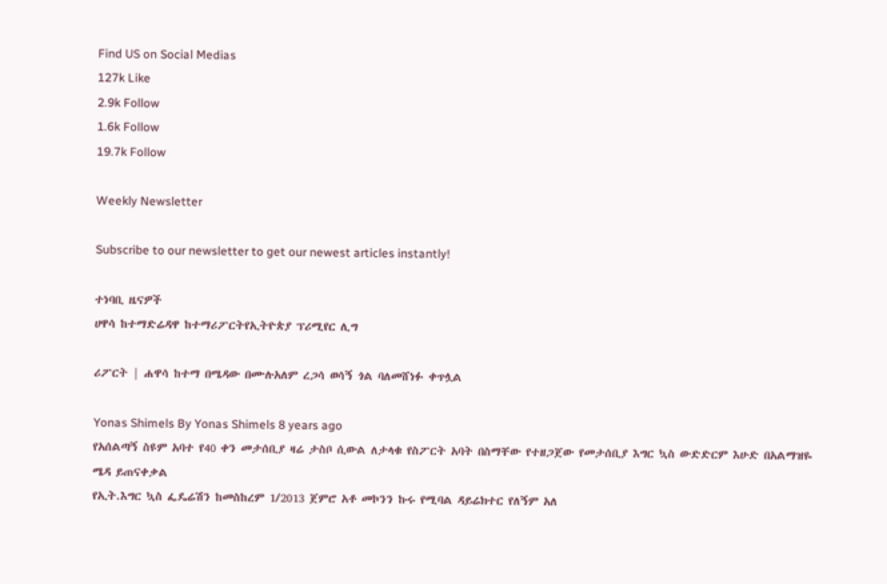Find US on Social Medias
127k Like
2.9k Follow
1.6k Follow
19.7k Follow

Weekly Newsletter

Subscribe to our newsletter to get our newest articles instantly!

ተነባቢ ዜናዎች
ሀዋሳ ከተማድሬዳዋ ከተማሪፖርትየኢትዮጵያ ፕሪሚየር ሊግ

ሪፖርት | ሐዋሳ ከተማ በሜዳው በሙሉአለም ረጋሳ ወሳኝ ጎል ባለመሸነፉ ቀጥሏል

Yonas Shimels By Yonas Shimels 8 years ago
የአሰልጣኝ ስዩም አባተ የ40 ቀን መታሰቢያ ዛሬ ታስቦ ሲውል ለታላቁ የስፖርት አባት በስማቸው የተዘጋጀው የመታሰቢያ እግር ኳስ ውድድርም እሁድ በአልማዝዬ ሜዳ ይጠናቀቃል
የኢት.እግር ኳስ ፌዴሬሽን ከመስከረም 1/2013 ጀምሮ አቶ መኮንን ኩሩ የሚባል ዳይሬክተር የለኝም አለ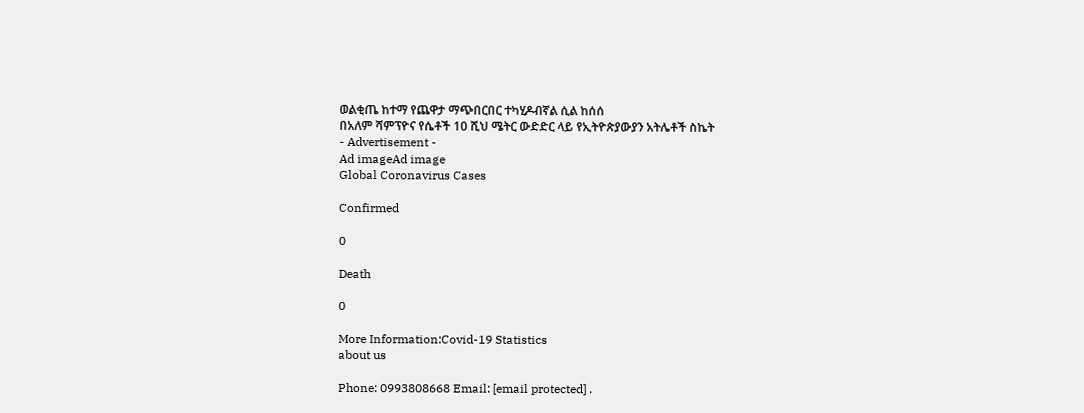ወልቂጤ ከተማ የጨዋታ ማጭበርበር ተካሂዶብኛል ሲል ከሰሰ
በአለም ሻምፕዮና የሴቶች 10 ሺህ ሜትር ውድድር ላይ የኢትዮጵያውያን አትሌቶች ስኬት
- Advertisement -
Ad imageAd image
Global Coronavirus Cases

Confirmed

0

Death

0

More Information:Covid-19 Statistics
about us

Phone: 0993808668 Email: [email protected] .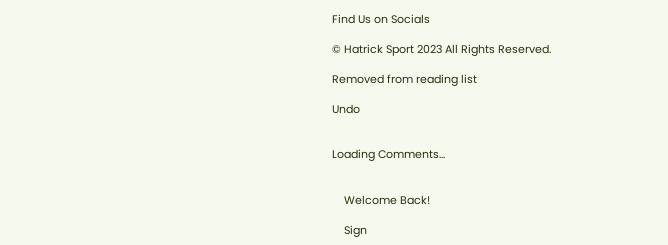Find Us on Socials

© Hatrick Sport 2023 All Rights Reserved.

Removed from reading list

Undo


Loading Comments...


    Welcome Back!

    Sign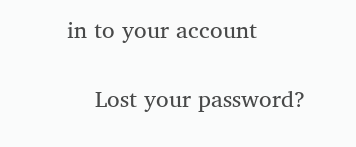in to your account

    Lost your password?